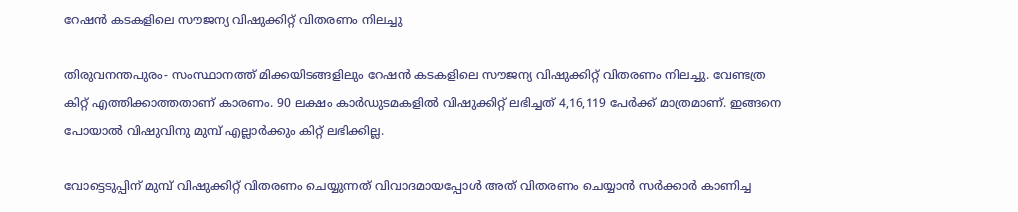റേഷന്‍ കടകളിലെ സൗജന്യ വിഷുക്കിറ്റ് വിതരണം നിലച്ചു

തിരുവനന്തപുരം- സംസ്ഥാനത്ത് മിക്കയിടങ്ങളിലും റേഷന്‍ കടകളിലെ സൗജന്യ വിഷുക്കിറ്റ് വിതരണം നിലച്ചു. വേണ്ടത്ര കിറ്റ് എത്തിക്കാത്തതാണ് കാരണം. 90 ലക്ഷം കാര്‍ഡുടമകളില്‍ വിഷുക്കിറ്റ് ലഭിച്ചത് 4,16,119 പേര്‍ക്ക് മാത്രമാണ്. ഇങ്ങനെ പോയാല്‍ വിഷുവിനു മുമ്പ് എല്ലാര്‍ക്കും കിറ്റ് ലഭിക്കില്ല.

വോട്ടെടുപ്പിന് മുമ്പ് വിഷുക്കിറ്റ് വിതരണം ചെയ്യുന്നത് വിവാദമായപ്പോള്‍ അത് വിതരണം ചെയ്യാന്‍ സര്‍ക്കാര്‍ കാണിച്ച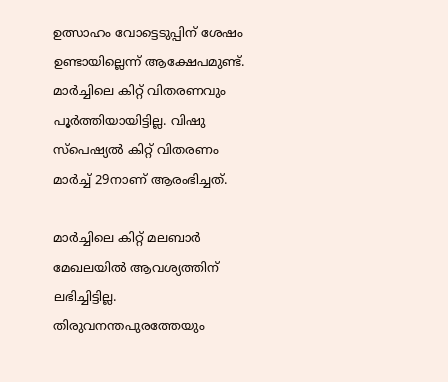ഉത്സാഹം വോട്ടെടുപ്പിന് ശേഷം ഉണ്ടായില്ലെന്ന് ആക്ഷേപമുണ്ട്. മാര്‍ച്ചിലെ കിറ്റ് വിതരണവും പൂര്‍ത്തിയായിട്ടില്ല. വിഷു സ്പെഷ്യല്‍ കിറ്റ് വിതരണം മാര്‍ച്ച് 29നാണ് ആരംഭിച്ചത്.

മാര്‍ച്ചിലെ കിറ്റ് മലബാര്‍ മേഖലയില്‍ ആവശ്യത്തിന് ലഭിച്ചിട്ടില്ല. തിരുവനന്തപുരത്തേയും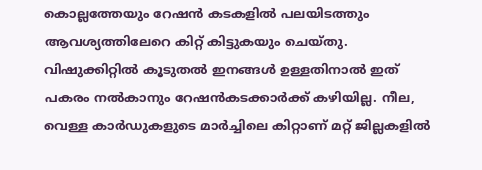കൊല്ലത്തേയും റേഷന്‍ കടകളില്‍ പലയിടത്തും ആവശ്യത്തിലേറെ കിറ്റ് കിട്ടുകയും ചെയ്തു. വിഷുക്കിറ്റില്‍ കൂടുതല്‍ ഇനങ്ങള്‍ ഉള്ളതിനാല്‍ ഇത് പകരം നല്‍കാനും റേഷന്‍കടക്കാര്‍ക്ക് കഴിയില്ല. നീല, വെള്ള കാര്‍ഡുകളുടെ മാര്‍ച്ചിലെ കിറ്റാണ് മറ്റ് ജില്ലകളില്‍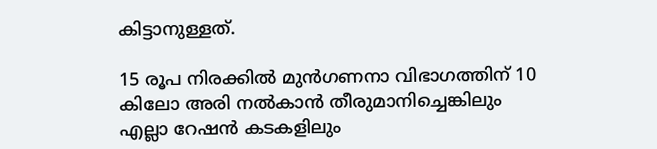കിട്ടാനുള്ളത്.

15 രൂപ നിരക്കില്‍ മുന്‍ഗണനാ വിഭാഗത്തിന് 10 കിലോ അരി നല്‍കാന്‍ തീരുമാനിച്ചെങ്കിലും എല്ലാ റേഷന്‍ കടകളിലും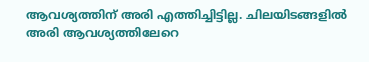ആവശ്യത്തിന് അരി എത്തിച്ചിട്ടില്ല. ചിലയിടങ്ങളില്‍ അരി ആവശ്യത്തിലേറെ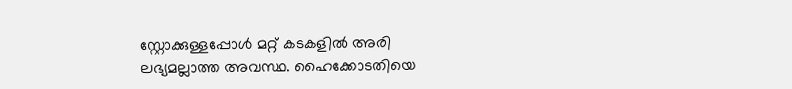സ്റ്റോക്കുള്ളപ്പോള്‍ മറ്റ് കടകളില്‍ അരി ലഭ്യമല്ലാത്ത അവസ്ഥ. ഹൈക്കോടതിയെ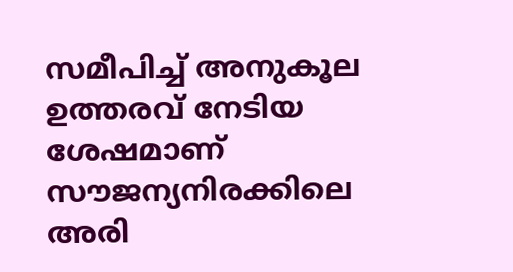സമീപിച്ച് അനുകൂല ഉത്തരവ് നേടിയ ശേഷമാണ് സൗജന്യനിരക്കിലെ അരി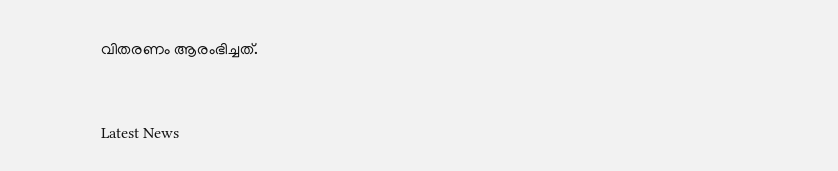വിതരണം ആരംഭിച്ചത്.



Latest News